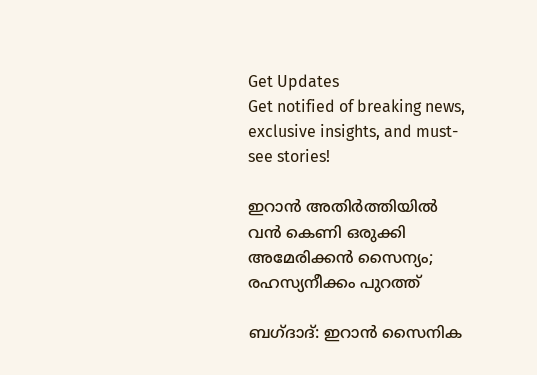Get Updates
Get notified of breaking news, exclusive insights, and must-see stories!

ഇറാന്‍ അതിര്‍ത്തിയില്‍ വന്‍ കെണി ഒരുക്കി അമേരിക്കന്‍ സൈന്യം; രഹസ്യനീക്കം പുറത്ത്

ബഗ്ദാദ്: ഇറാന്‍ സൈനിക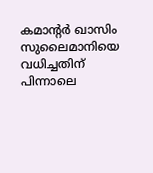കമാന്റര്‍ ഖാസിം സുലൈമാനിയെ വധിച്ചതിന് പിന്നാലെ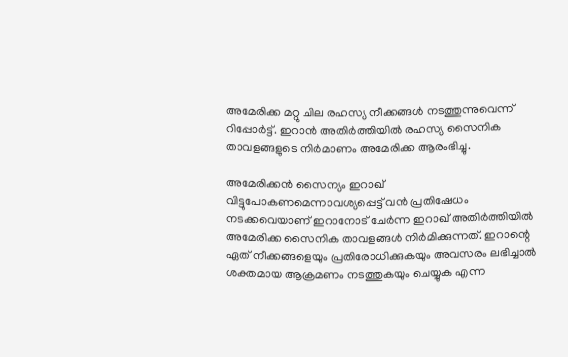അമേരിക്ക മറ്റു ചില രഹസ്യ നീക്കങ്ങള്‍ നടത്തുന്നുവെന്ന് റിപ്പോര്‍ട്ട്. ഇറാന്‍ അതിര്‍ത്തിയില്‍ രഹസ്യ സൈനിക താവളങ്ങളുടെ നിര്‍മാണം അമേരിക്ക ആരംഭിച്ചു.

അമേരിക്കന്‍ സൈന്യം ഇറാഖ് വിട്ടുപോകണമെന്നാവശ്യപ്പെട്ട് വന്‍ പ്രതിഷേധം നടക്കവെയാണ് ഇറാനോട് ചേര്‍ന്ന ഇറാഖ് അതിര്‍ത്തിയില്‍ അമേരിക്ക സൈനിക താവളങ്ങള്‍ നിര്‍മിക്കുന്നത്. ഇറാന്റെ ഏത് നീക്കങ്ങളെയും പ്രതിരോധിക്കുകയും അവസരം ലഭിച്ചാല്‍ ശക്തമായ ആക്രമണം നടത്തുകയും ചെയ്യുക എന്ന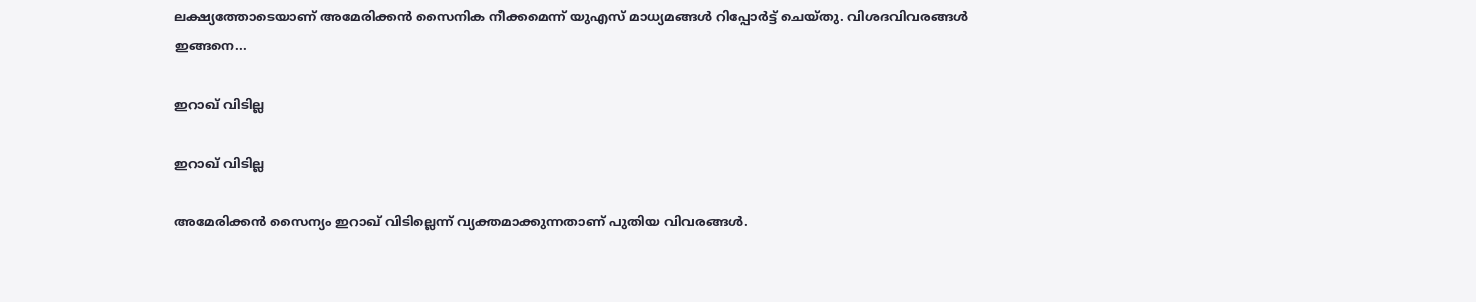ലക്ഷ്യത്തോടെയാണ് അമേരിക്കന്‍ സൈനിക നീക്കമെന്ന് യുഎസ് മാധ്യമങ്ങള്‍ റിപ്പോര്‍ട്ട് ചെയ്തു. വിശദവിവരങ്ങള്‍ ഇങ്ങനെ...

ഇറാഖ് വിടില്ല

ഇറാഖ് വിടില്ല

അമേരിക്കന്‍ സൈന്യം ഇറാഖ് വിടില്ലെന്ന് വ്യക്തമാക്കുന്നതാണ് പുതിയ വിവരങ്ങള്‍.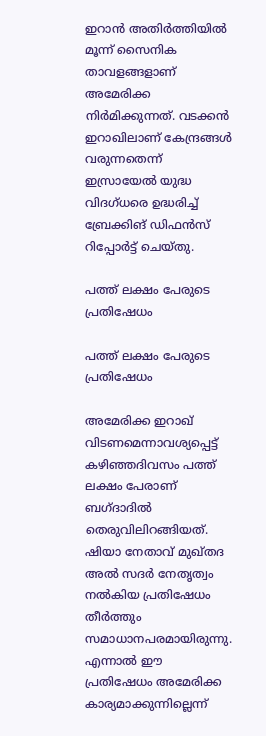ഇറാന്‍ അതിര്‍ത്തിയില്‍ മൂന്ന് സൈനിക താവളങ്ങളാണ് അമേരിക്ക നിര്‍മിക്കുന്നത്. വടക്കന്‍ ഇറാഖിലാണ് കേന്ദ്രങ്ങള്‍ വരുന്നതെന്ന് ഇസ്രായേല്‍ യുദ്ധ വിദഗ്ധരെ ഉദ്ധരിച്ച് ബ്രേക്കിങ് ഡിഫന്‍സ് റിപ്പോര്‍ട്ട് ചെയ്തു.

പത്ത് ലക്ഷം പേരുടെ പ്രതിഷേധം

പത്ത് ലക്ഷം പേരുടെ പ്രതിഷേധം

അമേരിക്ക ഇറാഖ് വിടണമെന്നാവശ്യപ്പെട്ട് കഴിഞ്ഞദിവസം പത്ത് ലക്ഷം പേരാണ് ബഗ്ദാദില്‍ തെരുവിലിറങ്ങിയത്. ഷിയാ നേതാവ് മുഖ്തദ അല്‍ സദര്‍ നേതൃത്വം നല്‍കിയ പ്രതിഷേധം തീര്‍ത്തും സമാധാനപരമായിരുന്നു. എന്നാല്‍ ഈ പ്രതിഷേധം അമേരിക്ക കാര്യമാക്കുന്നില്ലെന്ന്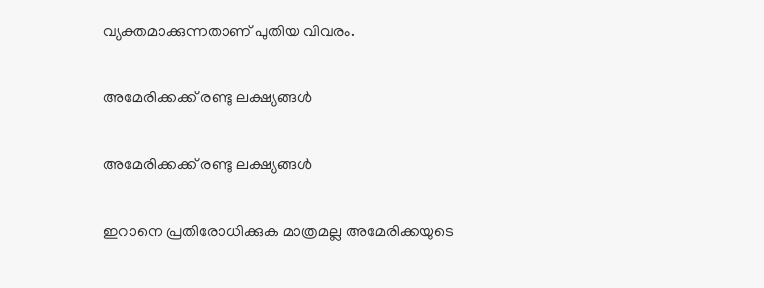വ്യക്തമാക്കുന്നതാണ് പുതിയ വിവരം.

അമേരിക്കക്ക് രണ്ടു ലക്ഷ്യങ്ങള്‍

അമേരിക്കക്ക് രണ്ടു ലക്ഷ്യങ്ങള്‍

ഇറാനെ പ്രതിരോധിക്കുക മാത്രമല്ല അമേരിക്കയുടെ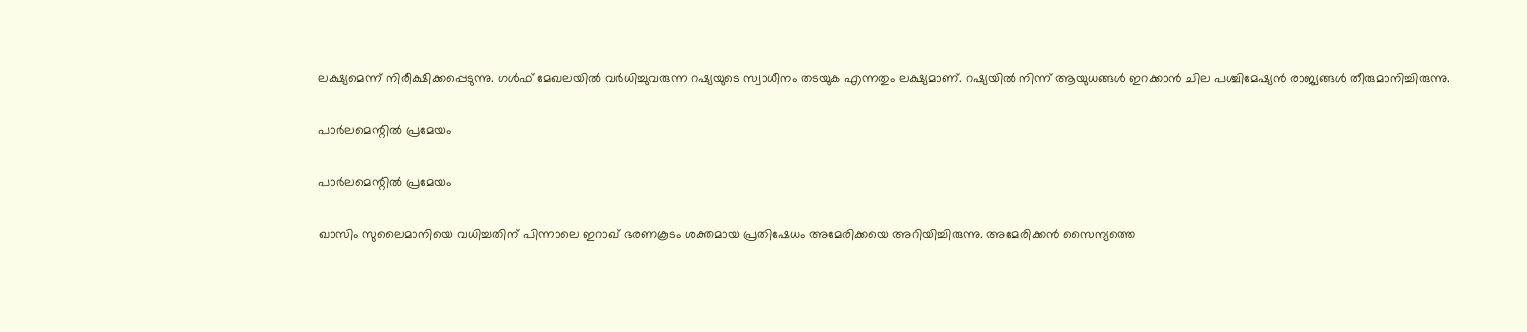ലക്ഷ്യമെന്ന് നിരീക്ഷിക്കപ്പെടുന്നു. ഗള്‍ഫ് മേഖലയില്‍ വര്‍ധിച്ചുവരുന്ന റഷ്യയുടെ സ്വാധീനം തടയുക എന്നതും ലക്ഷ്യമാണ്. റഷ്യയില്‍ നിന്ന് ആയുധങ്ങള്‍ ഇറക്കാന്‍ ചില പശ്ചിമേഷ്യന്‍ രാജ്യങ്ങള്‍ തീരുമാനിച്ചിരുന്നു.

പാര്‍ലമെന്റില്‍ പ്രമേയം

പാര്‍ലമെന്റില്‍ പ്രമേയം

ഖാസിം സുലൈമാനിയെ വധിച്ചതിന് പിന്നാലെ ഇറാഖ് ഭരണകൂടം ശക്തമായ പ്രതിഷേധം അമേരിക്കയെ അറിയിച്ചിരുന്നു. അമേരിക്കന്‍ സൈന്യത്തെ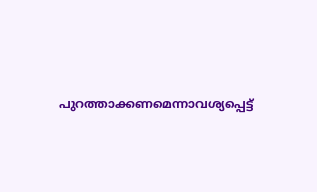പുറത്താക്കണമെന്നാവശ്യപ്പെട്ട്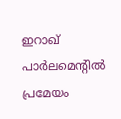ഇറാഖ് പാര്‍ലമെന്റില്‍ പ്രമേയം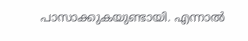പാസാക്കുകയുണ്ടായി. എന്നാല്‍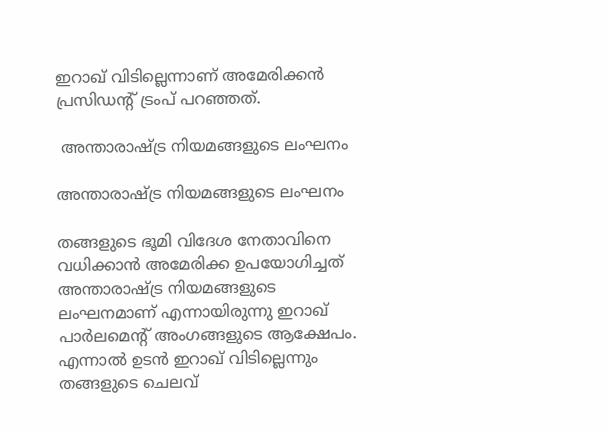ഇറാഖ് വിടില്ലെന്നാണ് അമേരിക്കന്‍ പ്രസിഡന്റ് ട്രംപ് പറഞ്ഞത്.

 അന്താരാഷ്ട്ര നിയമങ്ങളുടെ ലംഘനം

അന്താരാഷ്ട്ര നിയമങ്ങളുടെ ലംഘനം

തങ്ങളുടെ ഭൂമി വിദേശ നേതാവിനെ വധിക്കാന്‍ അമേരിക്ക ഉപയോഗിച്ചത് അന്താരാഷ്ട്ര നിയമങ്ങളുടെ ലംഘനമാണ് എന്നായിരുന്നു ഇറാഖ് പാര്‍ലമെന്റ് അംഗങ്ങളുടെ ആക്ഷേപം. എന്നാല്‍ ഉടന്‍ ഇറാഖ് വിടില്ലെന്നും തങ്ങളുടെ ചെലവ്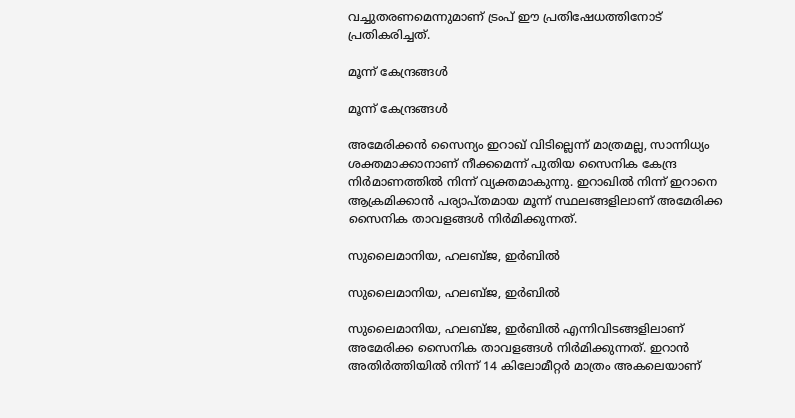വച്ചുതരണമെന്നുമാണ് ട്രംപ് ഈ പ്രതിഷേധത്തിനോട് പ്രതികരിച്ചത്.

മൂന്ന് കേന്ദ്രങ്ങള്‍

മൂന്ന് കേന്ദ്രങ്ങള്‍

അമേരിക്കന്‍ സൈന്യം ഇറാഖ് വിടില്ലെന്ന് മാത്രമല്ല, സാന്നിധ്യം ശക്തമാക്കാനാണ് നീക്കമെന്ന് പുതിയ സൈനിക കേന്ദ്ര നിര്‍മാണത്തില്‍ നിന്ന് വ്യക്തമാകുന്നു. ഇറാഖില്‍ നിന്ന് ഇറാനെ ആക്രമിക്കാന്‍ പര്യാപ്തമായ മൂന്ന് സ്ഥലങ്ങളിലാണ് അമേരിക്ക സൈനിക താവളങ്ങള്‍ നിര്‍മിക്കുന്നത്.

സുലൈമാനിയ, ഹലബ്ജ, ഇര്‍ബില്‍

സുലൈമാനിയ, ഹലബ്ജ, ഇര്‍ബില്‍

സുലൈമാനിയ, ഹലബ്ജ, ഇര്‍ബില്‍ എന്നിവിടങ്ങളിലാണ് അമേരിക്ക സൈനിക താവളങ്ങള്‍ നിര്‍മിക്കുന്നത്. ഇറാന്‍ അതിര്‍ത്തിയില്‍ നിന്ന് 14 കിലോമീറ്റര്‍ മാത്രം അകലെയാണ്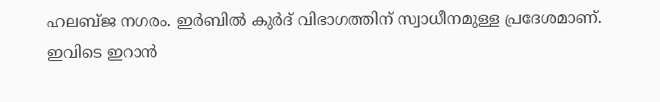ഹലബ്ജ നഗരം. ഇര്‍ബില്‍ കുര്‍ദ് വിഭാഗത്തിന് സ്വാധീനമുള്ള പ്രദേശമാണ്. ഇവിടെ ഇറാന്‍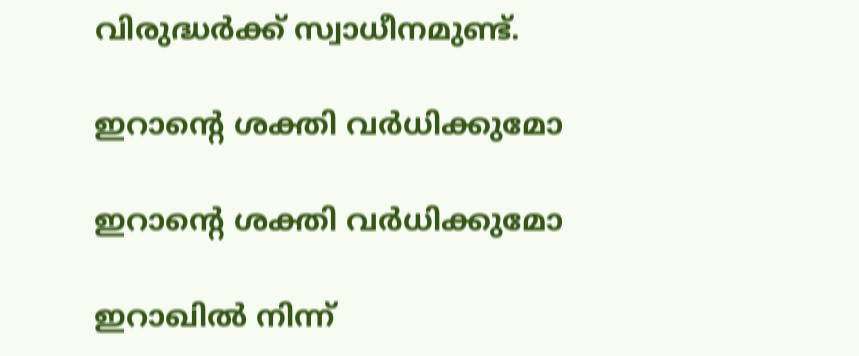വിരുദ്ധര്‍ക്ക് സ്വാധീനമുണ്ട്.

ഇറാന്റെ ശക്തി വര്‍ധിക്കുമോ

ഇറാന്റെ ശക്തി വര്‍ധിക്കുമോ

ഇറാഖില്‍ നിന്ന്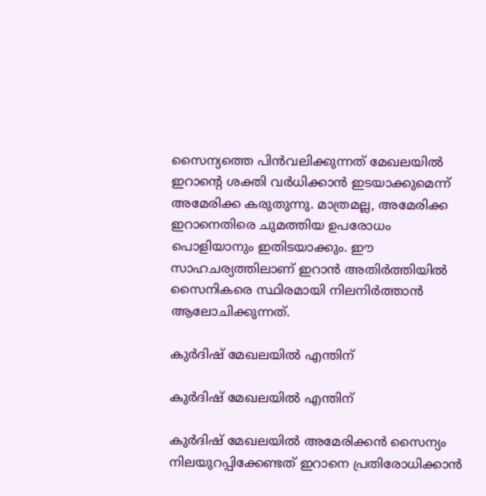സൈന്യത്തെ പിന്‍വലിക്കുന്നത് മേഖലയില്‍ ഇറാന്റെ ശക്തി വര്‍ധിക്കാന്‍ ഇടയാക്കുമെന്ന് അമേരിക്ക കരുതുന്നു. മാത്രമല്ല, അമേരിക്ക ഇറാനെതിരെ ചുമത്തിയ ഉപരോധം പൊളിയാനും ഇതിടയാക്കും. ഈ സാഹചര്യത്തിലാണ് ഇറാന്‍ അതിര്‍ത്തിയില്‍ സൈനികരെ സ്ഥിരമായി നിലനിര്‍ത്താന്‍ ആലോചിക്കുന്നത്.

കുര്‍ദിഷ് മേഖലയില്‍ എന്തിന്

കുര്‍ദിഷ് മേഖലയില്‍ എന്തിന്

കുര്‍ദിഷ് മേഖലയില്‍ അമേരിക്കന്‍ സൈന്യം നിലയുറപ്പിക്കേണ്ടത് ഇറാനെ പ്രതിരോധിക്കാന്‍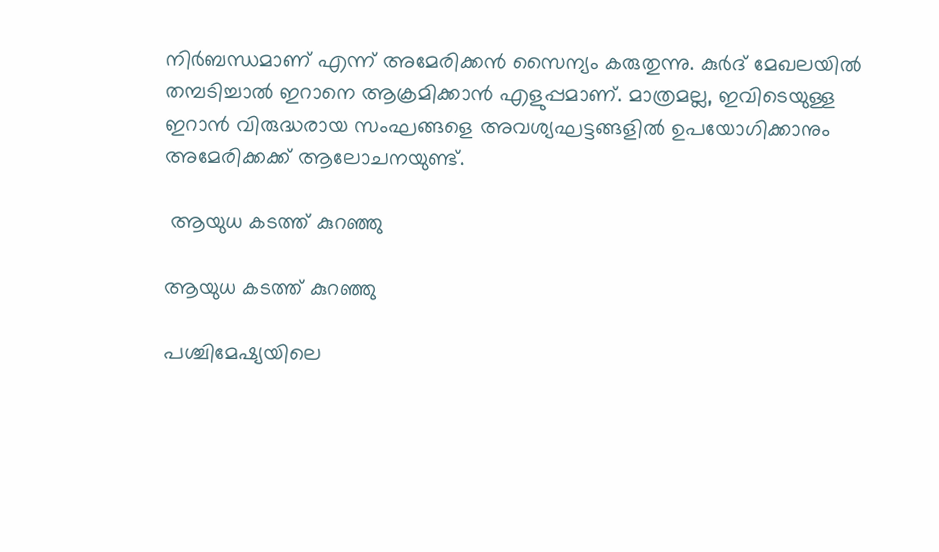നിര്‍ബന്ധമാണ് എന്ന് അമേരിക്കന്‍ സൈന്യം കരുതുന്നു. കുര്‍ദ് മേഖലയില്‍ തമ്പടിച്ചാല്‍ ഇറാനെ ആക്രമിക്കാന്‍ എളുപ്പമാണ്. മാത്രമല്ല, ഇവിടെയുള്ള ഇറാന്‍ വിരുദ്ധരായ സംഘങ്ങളെ അവശ്യഘട്ടങ്ങളില്‍ ഉപയോഗിക്കാനും അമേരിക്കക്ക് ആലോചനയുണ്ട്.

 ആയുധ കടത്ത് കുറഞ്ഞു

ആയുധ കടത്ത് കുറഞ്ഞു

പശ്ചിമേഷ്യയിലെ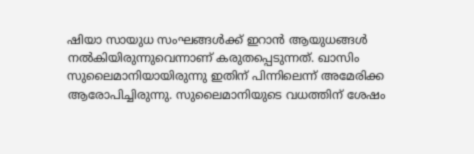ഷിയാ സായുധ സംഘങ്ങള്‍ക്ക് ഇറാന്‍ ആയുധങ്ങള്‍ നല്‍കിയിരുന്നുവെന്നാണ് കരുതപ്പെടുന്നത്. ഖാസിം സുലൈമാനിയായിരുന്നു ഇതിന് പിന്നിലെന്ന് അമേരിക്ക ആരോപിച്ചിരുന്നു. സുലൈമാനിയുടെ വധത്തിന് ശേഷം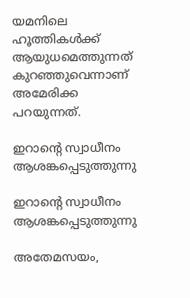യമനിലെ ഹൂത്തികള്‍ക്ക് ആയുധമെത്തുന്നത് കുറഞ്ഞുവെന്നാണ് അമേരിക്ക പറയുന്നത്.

ഇറാന്റെ സ്വാധീനം ആശങ്കപ്പെടുത്തുന്നു

ഇറാന്റെ സ്വാധീനം ആശങ്കപ്പെടുത്തുന്നു

അതേമസയം,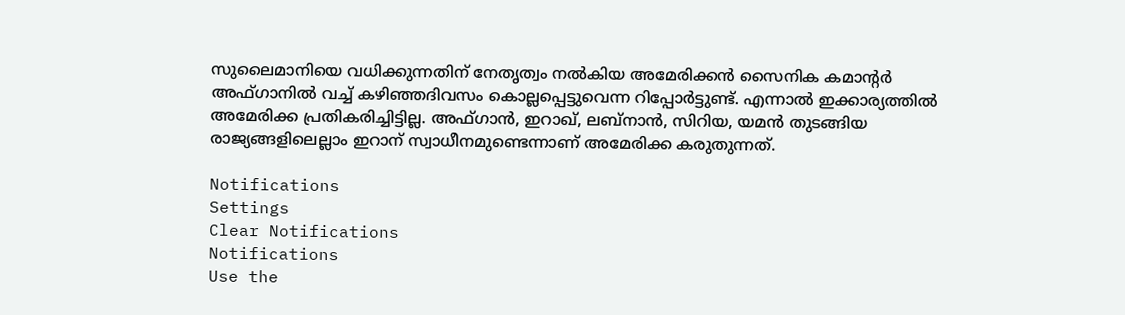സുലൈമാനിയെ വധിക്കുന്നതിന് നേതൃത്വം നല്‍കിയ അമേരിക്കന്‍ സൈനിക കമാന്റര്‍ അഫ്ഗാനില്‍ വച്ച് കഴിഞ്ഞദിവസം കൊല്ലപ്പെട്ടുവെന്ന റിപ്പോര്‍ട്ടുണ്ട്. എന്നാല്‍ ഇക്കാര്യത്തില്‍ അമേരിക്ക പ്രതികരിച്ചിട്ടില്ല. അഫ്ഗാന്‍, ഇറാഖ്, ലബ്‌നാന്‍, സിറിയ, യമന്‍ തുടങ്ങിയ രാജ്യങ്ങളിലെല്ലാം ഇറാന് സ്വാധീനമുണ്ടെന്നാണ് അമേരിക്ക കരുതുന്നത്.

Notifications
Settings
Clear Notifications
Notifications
Use the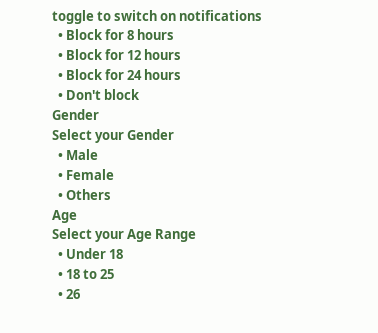toggle to switch on notifications
  • Block for 8 hours
  • Block for 12 hours
  • Block for 24 hours
  • Don't block
Gender
Select your Gender
  • Male
  • Female
  • Others
Age
Select your Age Range
  • Under 18
  • 18 to 25
  • 26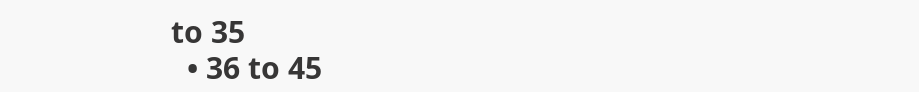to 35
  • 36 to 45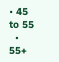• 45 to 55
  • 55+